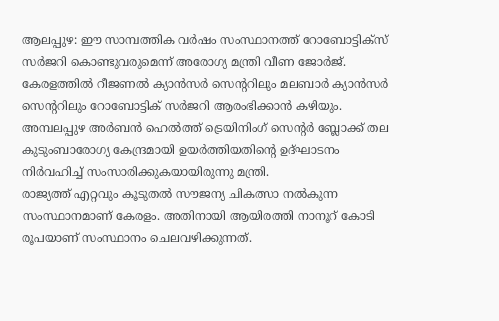ആലപ്പുഴ: ഈ സാമ്പത്തിക വർഷം സംസ്ഥാനത്ത് റോബോട്ടിക്സ് സർജറി കൊണ്ടുവരുമെന്ന് അരോഗ്യ മന്ത്രി വീണ ജോർജ്. കേരളത്തിൽ റീജണൽ ക്യാൻസർ സെന്ററിലും മലബാർ ക്യാൻസർ സെന്ററിലും റോബോട്ടിക് സർജറി ആരംഭിക്കാൻ കഴിയും. അമ്പലപ്പുഴ അർബൻ ഹെൽത്ത് ട്രെയിനിംഗ് സെന്റർ ബ്ലോക്ക് തല കുടുംബാരോഗ്യ കേന്ദ്രമായി ഉയർത്തിയതിന്റെ ഉദ്ഘാടനം നിർവഹിച്ച് സംസാരിക്കുകയായിരുന്നു മന്ത്രി.
രാജ്യത്ത് എറ്റവും കൂടുതൽ സൗജന്യ ചികത്സാ നൽകുന്ന സംസ്ഥാനമാണ് കേരളം. അതിനായി ആയിരത്തി നാനൂറ് കോടി രൂപയാണ് സംസ്ഥാനം ചെലവഴിക്കുന്നത്.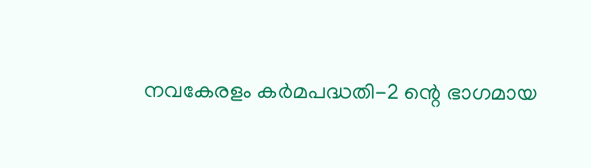നവകേരളം കർമപദ്ധതി-2 ന്റെ ഭാഗമായ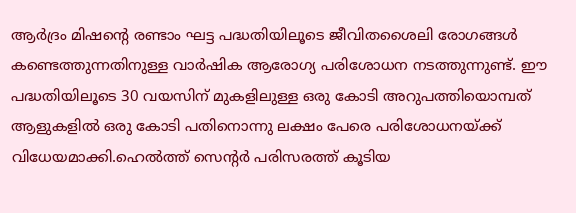ആർദ്രം മിഷന്റെ രണ്ടാം ഘട്ട പദ്ധതിയിലൂടെ ജീവിതശൈലി രോഗങ്ങൾ കണ്ടെത്തുന്നതിനുള്ള വാർഷിക ആരോഗ്യ പരിശോധന നടത്തുന്നുണ്ട്. ഈ പദ്ധതിയിലൂടെ 30 വയസിന് മുകളിലുള്ള ഒരു കോടി അറുപത്തിയൊമ്പത് ആളുകളിൽ ഒരു കോടി പതിനൊന്നു ലക്ഷം പേരെ പരിശോധനയ്ക്ക് വിധേയമാക്കി.ഹെൽത്ത് സെന്റർ പരിസരത്ത് കൂടിയ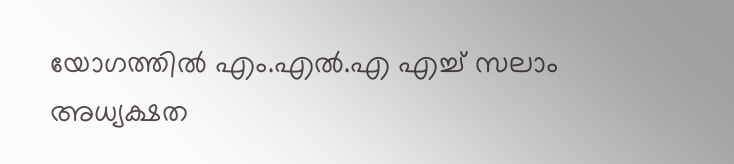യോഗത്തിൽ എം.എൽ.എ എച്ച് സലാം അധ്യക്ഷത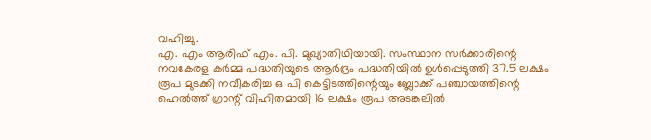വഹിച്ചു.
എ. എം ആരിഫ് എം. പി. മുഖ്യാതിഥിയായി. സംസ്ഥാന സർക്കാരിന്റെ നവകേരള കർമ്മ പദ്ധതിയുടെ ആർദ്രം പദ്ധതിയിൽ ഉൾപ്പെടുത്തി 37.5 ലക്ഷം രൂപ മുടക്കി നവീകരിച്ച ഒ പി കെട്ടിടത്തിന്റെയും ബ്ലോക്ക് പഞ്ചായത്തിന്റെ ഹെൽത്ത് ഗ്രാന്റ് വിഹിതമായി 16 ലക്ഷം രൂപ അടങ്കലിൽ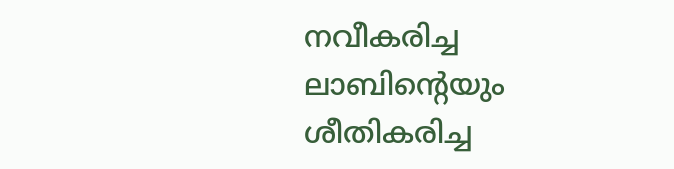നവീകരിച്ച ലാബിന്റെയും ശീതികരിച്ച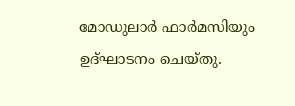മോഡുലാർ ഫാർമസിയും ഉദ്ഘാടനം ചെയ്തു.